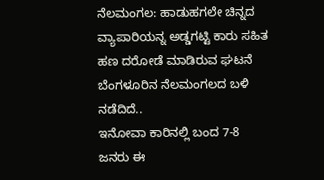ನೆಲಮಂಗಲ: ಹಾಡುಹಗಲೇ ಚಿನ್ನದ ವ್ಯಾಪಾರಿಯನ್ನ ಅಡ್ಡಗಟ್ಟಿ ಕಾರು ಸಹಿತ ಹಣ ದರೋಡೆ ಮಾಡಿರುವ ಘಟನೆ ಬೆಂಗಳೂರಿನ ನೆಲಮಂಗಲದ ಬಳಿ ನಡೆದಿದೆ..
ಇನೋವಾ ಕಾರಿನಲ್ಲಿ ಬಂದ 7-8 ಜನರು ಈ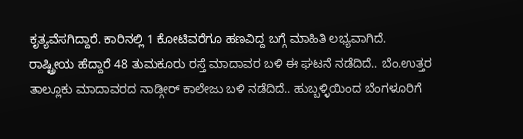ಕೃತ್ಯವೆಸಗಿದ್ದಾರೆ. ಕಾರಿನಲ್ಲಿ 1 ಕೋಟಿವರೆಗೂ ಹಣವಿದ್ದ ಬಗ್ಗೆ ಮಾಹಿತಿ ಲಭ್ಯವಾಗಿದೆ.
ರಾಷ್ಟ್ರೀಯ ಹೆದ್ದಾರೆ 48 ತುಮಕೂರು ರಸ್ತೆ ಮಾದಾವರ ಬಳಿ ಈ ಘಟನೆ ನಡೆದಿದೆ.. ಬೆಂ.ಉತ್ತರ ತಾಲ್ಲೂಕು ಮಾದಾವರದ ನಾಡ್ಗೀರ್ ಕಾಲೇಜು ಬಳಿ ನಡೆದಿದೆ.. ಹುಬ್ಬಳ್ಳಿಯಿಂದ ಬೆಂಗಳೂರಿಗೆ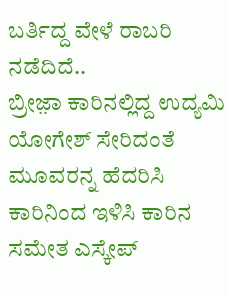ಬರ್ತಿದ್ದ ವೇಳೆ ರಾಬರಿ ನಡೆದಿದೆ..
ಬ್ರೀಜ಼ಾ ಕಾರಿನಲ್ಲಿದ್ದ ಉದ್ಯಮಿ ಯೋಗೇಶ್ ಸೇರಿದಂತೆ ಮೂವರನ್ನ ಹೆದರಿಸಿ ಕಾರಿನಿಂದ ಇಳಿಸಿ ಕಾರಿನ ಸಮೇತ ಎಸ್ಕೇಪ್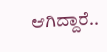ಆಗಿದ್ದಾರೆ..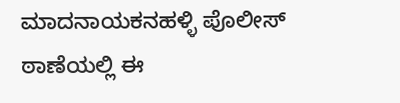ಮಾದನಾಯಕನಹಳ್ಳಿ ಪೊಲೀಸ್ ಠಾಣೆಯಲ್ಲಿ ಈ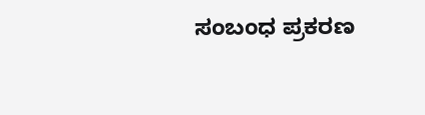ಸಂಬಂಧ ಪ್ರಕರಣ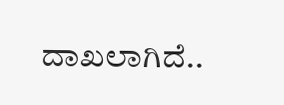ದಾಖಲಾಗಿದೆ..